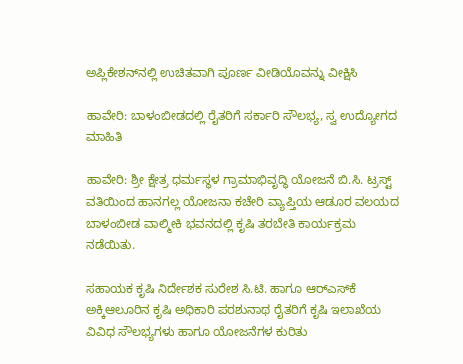ಅಪ್ಲಿಕೇಶನ್‌ನಲ್ಲಿ ಉಚಿತವಾಗಿ ಪೂರ್ಣ ವೀಡಿಯೊವನ್ನು ವೀಕ್ಷಿಸಿ

ಹಾವೇರಿ: ಬಾಳಂಬೀಡದಲ್ಲಿ ರೈತರಿಗೆ ಸರ್ಕಾರಿ ಸೌಲಭ್ಯ, ಸ್ವ ಉದ್ಯೋಗದ ಮಾಹಿತಿ

ಹಾವೇರಿ: ಶ್ರೀ ಕ್ಷೇತ್ರ ಧರ್ಮಸ್ಥಳ ಗ್ರಾಮಾಭಿವೃದ್ಧಿ ಯೋಜನೆ ಬಿ.ಸಿ. ಟ್ರಸ್ಟ್ ವತಿಯಿಂದ ಹಾನಗಲ್ಲ ಯೋಜನಾ ಕಚೇರಿ ವ್ಯಾಪ್ತಿಯ ಆಡೂರ ವಲಯದ ಬಾಳಂಬೀಡ ವಾಲ್ಮೀಕಿ ಭವನದಲ್ಲಿ ಕೃಷಿ ತರಬೇತಿ ಕಾರ್ಯಕ್ರಮ ನಡೆಯಿತು.

ಸಹಾಯಕ ಕೃಷಿ ನಿರ್ದೇಶಕ ಸುರೇಶ ಸಿ.ಟಿ. ಹಾಗೂ ಆರ್‌ಎಸ್‌ಕೆ ಅಕ್ಕಿಆಲೂರಿನ ಕೃಷಿ ಅಧಿಕಾರಿ ಪರಶುನಾಥ ರೈತರಿಗೆ ಕೃಷಿ ಇಲಾಖೆಯ ವಿವಿಧ ಸೌಲಭ್ಯಗಳು ಹಾಗೂ ಯೋಜನೆಗಳ ಕುರಿತು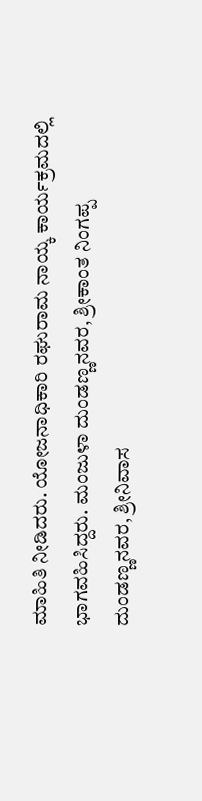ಮಾಹಿತಿ ನೀಡಿದರು. ಯೋಜನಾಧಿಕಾರಿ ರಘುರಾಮ ನಾಯ್ಕ ಕಾರ್ಯಕ್ರಮದಲ್ಲಿ ಭಾಗವಹಿಸಿದ್ದರು. ಮಂಜುಳಾ ದುಂಡಣ್ಣನವರ, ಶ್ರೀಕಾಂತ ನಿಂಗಪ್ಪ ದುಂಡಣ್ಣನವರ, ಶ್ರೀನಿವಾಸ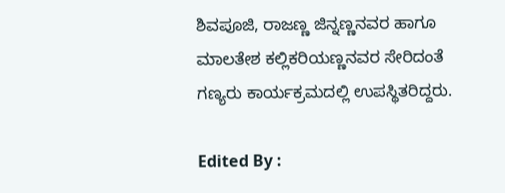ಶಿವಪೂಜಿ, ರಾಜಣ್ಣ ಜಿನ್ನಣ್ಣನವರ ಹಾಗೂ ಮಾಲತೇಶ ಕಲ್ಲಿಕರಿಯಣ್ಣನವರ ಸೇರಿದಂತೆ ಗಣ್ಯರು ಕಾರ್ಯಕ್ರಮದಲ್ಲಿ ಉಪಸ್ಥಿತರಿದ್ದರು.

Edited By :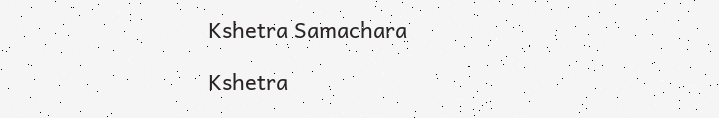Kshetra Samachara

Kshetra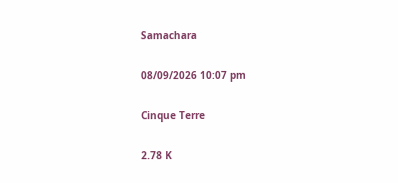Samachara

08/09/2026 10:07 pm

Cinque Terre

2.78 K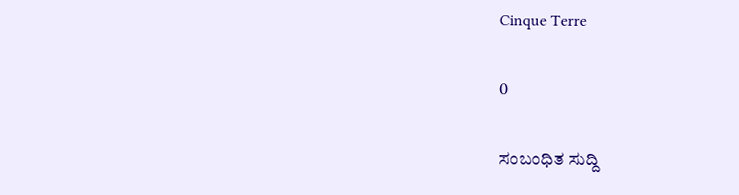Cinque Terre

0

ಸಂಬಂಧಿತ ಸುದ್ದಿ